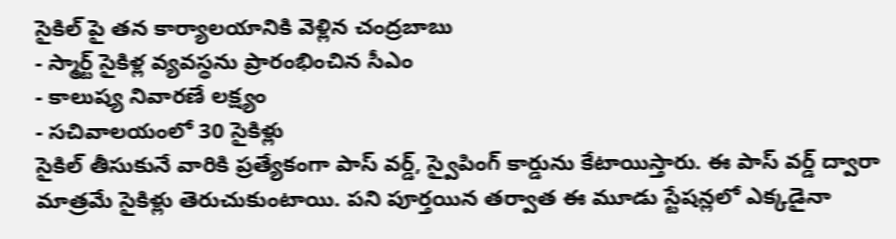సైకిల్ పై తన కార్యాలయానికి వెళ్లిన చంద్రబాబు
- స్మార్ట్ సైకిళ్ల వ్యవస్థను ప్రారంభించిన సీఎం
- కాలుష్య నివారణే లక్ష్యం
- సచివాలయంలో 30 సైకిళ్లు
సైకిల్ తీసుకునే వారికి ప్రత్యేకంగా పాస్ వర్డ్, స్వైపింగ్ కార్డును కేటాయిస్తారు. ఈ పాస్ వర్డ్ ద్వారా మాత్రమే సైకిళ్లు తెరుచుకుంటాయి. పని పూర్తయిన తర్వాత ఈ మూడు స్టేషన్లలో ఎక్కడైనా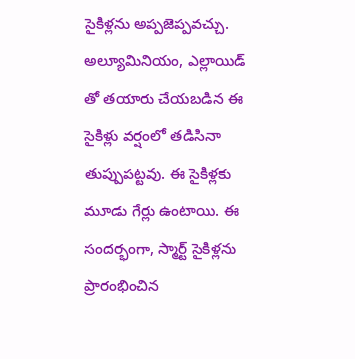సైకిళ్లను అప్పజెప్పవచ్చు. అల్యూమినియం, ఎల్లాయిడ్ తో తయారు చేయబడిన ఈ సైకిళ్లు వర్షంలో తడిసినా తుప్పుపట్టవు. ఈ సైకిళ్లకు మూడు గేర్లు ఉంటాయి. ఈ సందర్భంగా, స్మార్ట్ సైకిళ్లను ప్రారంభించిన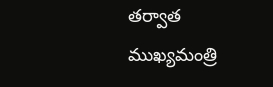తర్వాత ముఖ్యమంత్రి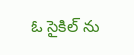ఓ సైకిల్ ను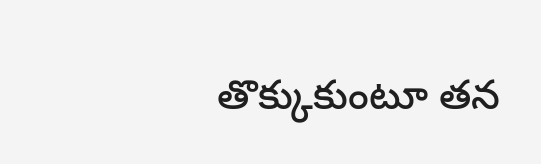తొక్కుకుంటూ తన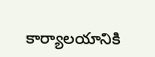కార్యాలయానికి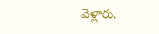వెళ్లారు.